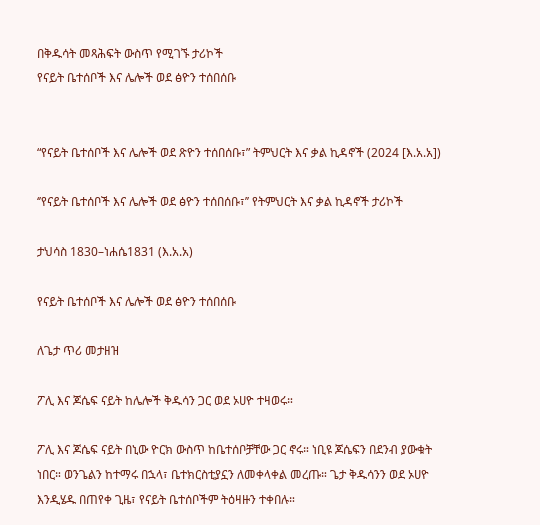በቅዱሳት መጻሕፍት ውስጥ የሚገኙ ታሪኮች
የናይት ቤተሰቦች እና ሌሎች ወደ ፅዮን ተሰበሰቡ


“የናይት ቤተሰቦች እና ሌሎች ወደ ጽዮን ተሰበሰቡ፣” ትምህርት እና ቃል ኪዳኖች (2024 [እ.አ.አ])

‘’የናይት ቤተሰቦች እና ሌሎች ወደ ፅዮን ተሰበሰቡ፣’’ የትምህርት እና ቃል ኪዳኖች ታሪኮች

ታህሳስ 1830–ነሐሴ1831 (እ.አ.አ)

የናይት ቤተሰቦች እና ሌሎች ወደ ፅዮን ተሰበሰቡ

ለጌታ ጥሪ መታዘዝ

ፖሊ እና ጆሴፍ ናይት ከሌሎች ቅዱሳን ጋር ወደ ኦሀዮ ተዛወሩ።

ፖሊ እና ጆሴፍ ናይት በኒው ዮርክ ውስጥ ከቤተሰቦቻቸው ጋር ኖሩ። ነቢዩ ጆሴፍን በደንብ ያውቁት ነበር። ወንጌልን ከተማሩ በኋላ፣ ቤተክርስቲያኗን ለመቀላቀል መረጡ። ጌታ ቅዱሳንን ወደ ኦሀዮ እንዲሄዱ በጠየቀ ጊዜ፣ የናይት ቤተሰቦችም ትዕዛዙን ተቀበሉ።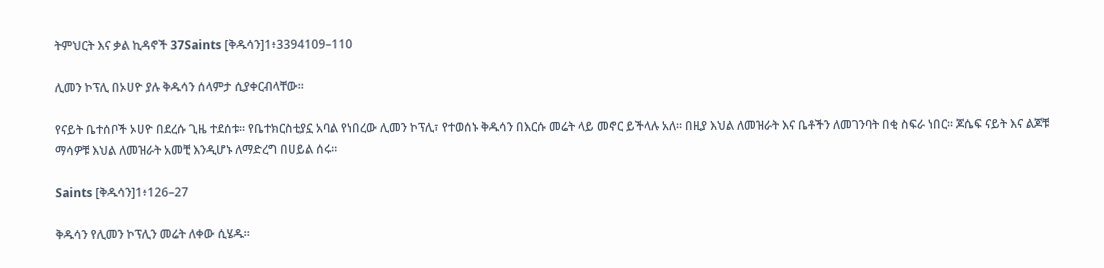ትምህርት እና ቃል ኪዳኖች 37Saints [ቅዱሳን]1፥3394109–110

ሊመን ኮፕሊ በኦሀዮ ያሉ ቅዱሳን ሰላምታ ሲያቀርብላቸው።

የናይት ቤተሰቦች ኦሀዮ በደረሱ ጊዜ ተደሰቱ። የቤተክርስቲያኗ አባል የነበረው ሊመን ኮፕሊ፣ የተወሰኑ ቅዱሳን በእርሱ መሬት ላይ መኖር ይችላሉ አለ። በዚያ እህል ለመዝራት እና ቤቶችን ለመገንባት በቂ ስፍራ ነበር። ጆሴፍ ናይት እና ልጆቹ ማሳዎቹ እህል ለመዝራት አመቺ እንዲሆኑ ለማድረግ በሀይል ሰሩ።

Saints [ቅዱሳን]1፥126–27

ቅዱሳን የሊመን ኮፕሊን መሬት ለቀው ሲሄዱ።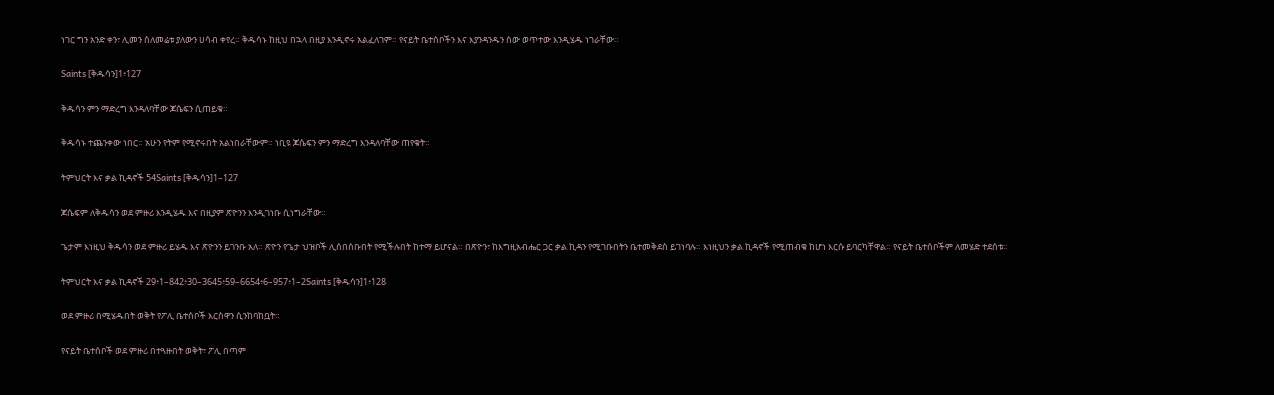ነገር ግን አንድ ቀን፣ ሊመን ስለመሬቱ ያለውን ሀሳብ ቀየረ። ቅዱሳኑ ከዚህ በኋላ በዚያ እንዲኖሩ አልፈለገም። የናይት ቤተሰቦችን እና እያንዳንዱን ሰው ወጥተው እንዲሄዱ ነገራቸው።

Saints [ቅዱሳን]1፥127

ቅዱሳን ምን ማድረግ እንዳለባቸው ጆሴፍን ሲጠይቁ።

ቅዱሳኑ ተጨንቀው ነበር። አሁን የትም የሚኖሩበት አልነበራቸውም። ነቢዩ ጆሴፍን ምን ማድረግ እንዳለባቸው ጠየቁት።

ትምህርት እና ቃል ኪዳኖች 54Saints [ቅዱሳን]1–127

ጆሴፍም ለቅዱሳን ወደ ምዙሪ እንዲሄዱ እና በዚያም ጽዮንን እንዲገነቡ ሲነግራቸው።

ጌታም እነዚህ ቅዱሳን ወደ ምዙሪ ይሄዱ እና ጽዮንን ይገንቡ አለ። ጽዮን የጌታ ህዝቦች ሊሰበሰቡበት የሚችሉበት ከተማ ይሆናል። በጽዮን፣ ከእግዚአብሔር ጋር ቃል ኪዳን የሚገቡበትን ቤተመቅደስ ይገነባሉ። እነዚህን ቃል ኪዳኖች የሚጠብቁ ከሆነ እርሱ ይባርካቸዋል። የናይት ቤተሰቦችም ለመሄድ ተደሰቱ።

ትምህርት እና ቃል ኪዳኖች 29፥1–842፥30–3645፥59–6654፥6–957፥1–2Saints [ቅዱሳን]1፥128

ወደ ምዙሪ በሚሄዱበት ወቅት የፖሊ ቤተሰቦች እርስዋን ሲንከባከቧት።

የናይት ቤተሰቦች ወደ ምዙሪ በተጓዙበት ወቅት፣ ፖሊ በጣም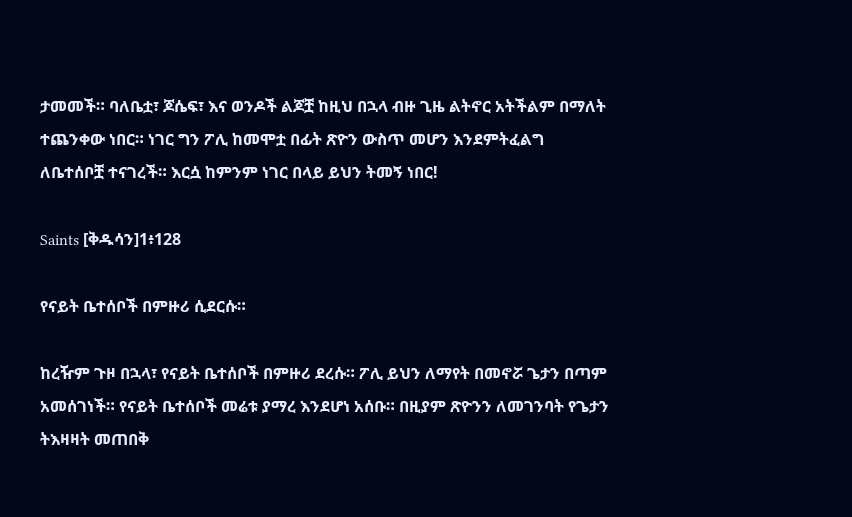ታመመች። ባለቤቷ፣ ጆሴፍ፣ እና ወንዶች ልጆቿ ከዚህ በኋላ ብዙ ጊዜ ልትኖር አትችልም በማለት ተጨንቀው ነበር። ነገር ግን ፖሊ ከመሞቷ በፊት ጽዮን ውስጥ መሆን እንደምትፈልግ ለቤተሰቦቿ ተናገረች። እርሷ ከምንም ነገር በላይ ይህን ትመኝ ነበር!

Saints [ቅዱሳን]1፥128

የናይት ቤተሰቦች በምዙሪ ሲደርሱ።

ከረዥም ጉዞ በኋላ፣ የናይት ቤተሰቦች በምዙሪ ደረሱ። ፖሊ ይህን ለማየት በመኖሯ ጌታን በጣም አመሰገነች። የናይት ቤተሰቦች መሬቱ ያማረ እንደሆነ አሰቡ። በዚያም ጽዮንን ለመገንባት የጌታን ትእዛዛት መጠበቅ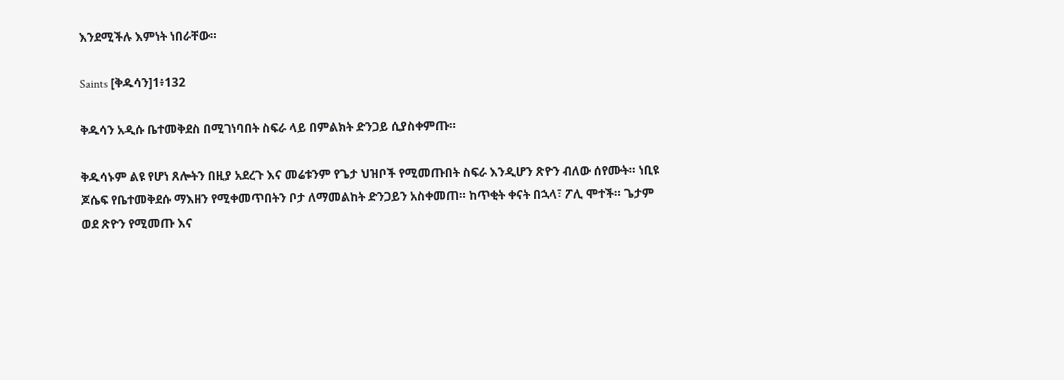እንደሚችሉ እምነት ነበራቸው።

Saints [ቅዱሳን]1፥132

ቅዱሳን አዲሱ ቤተመቅደስ በሚገነባበት ስፍራ ላይ በምልክት ድንጋይ ሲያስቀምጡ።

ቅዱሳኑም ልዩ የሆነ ጸሎትን በዚያ አደረጉ እና መሬቱንም የጌታ ህዝቦች የሚመጡበት ስፍራ እንዲሆን ጽዮን ብለው ሰየሙት። ነቢዩ ጆሴፍ የቤተመቅደሱ ማእዘን የሚቀመጥበትን ቦታ ለማመልከት ድንጋይን አስቀመጠ። ከጥቂት ቀናት በኋላ፣ ፖሊ ሞተች። ጌታም ወደ ጽዮን የሚመጡ እና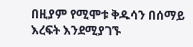በዚያም የሚሞቱ ቅዱሳን በሰማይ እረፍት እንደሚያገኙ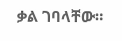ቃል ገባላቸው።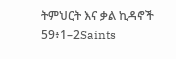ትምህርት እና ቃል ኪዳኖች 59፥1–2Saints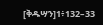[ቅዱሣን]1፥132–33